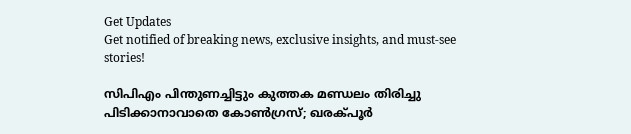Get Updates
Get notified of breaking news, exclusive insights, and must-see stories!

സിപിഎം പിന്തുണച്ചിട്ടും കുത്തക മണ്ഡലം തിരിച്ചു പിടിക്കാനാവാതെ കോണ്‍ഗ്രസ്; ഖരക്പൂര്‍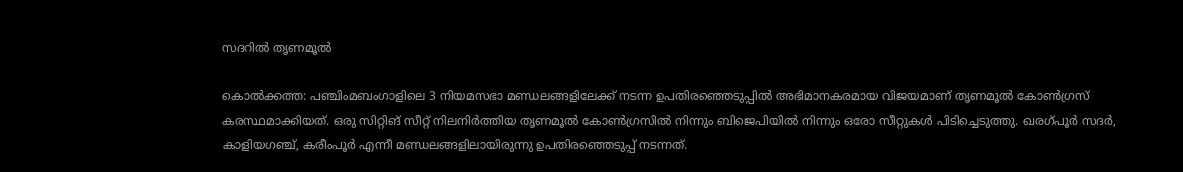സദറില്‍ തൃണമൂല്‍

കൊല്‍ക്കത്ത: പഞ്ചിംമബംഗാളിലെ 3 നിയമസഭാ മണ്ഡലങ്ങളിലേക്ക് നടന്ന ഉപതിരഞ്ഞെടുപ്പില്‍ അഭിമാനകരമായ വിജയമാണ് തൃണമൂല്‍ കോണ്‍ഗ്രസ് കരസ്ഥമാക്കിയത്. ഒരു സിറ്റിങ് സീറ്റ് നിലനിര്‍ത്തിയ തൃണമൂല്‍ കോണ്‍ഗ്രസില്‍ നിന്നും ബിജെപിയില്‍ നിന്നും ഒരോ സീറ്റുകള്‍ പിടിച്ചെടുത്തു. ഖരഗ്പൂര്‍ സദര്‍, കാളിയഗഞ്ച്, കരീംപൂര്‍ എന്നീ മണ്ഡലങ്ങളിലായിരുന്നു ഉപതിരഞ്ഞെടുപ്പ് നടന്നത്.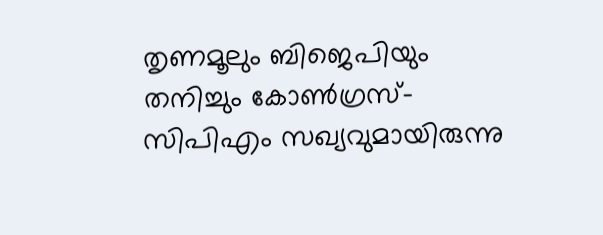തൃണമൂലും ബിജെപിയും തനിച്ചും കോണ്‍ഗ്രസ്-സിപിഎം സഖ്യവുമായിരുന്നു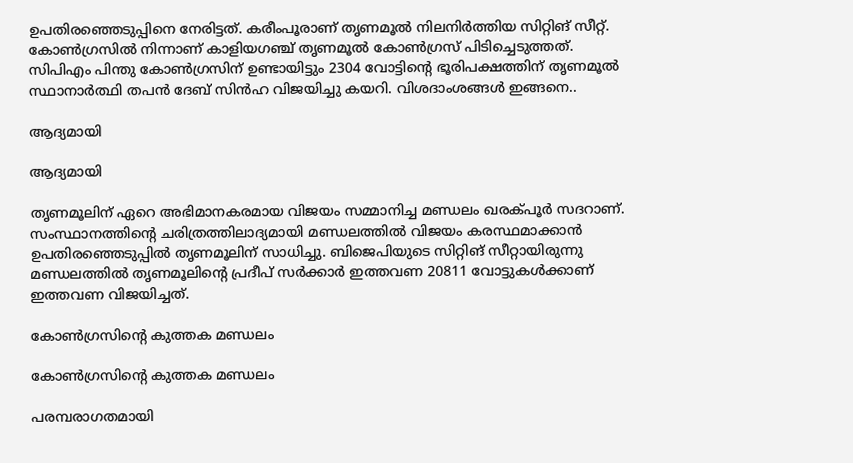ഉപതിരഞ്ഞെടുപ്പിനെ നേരിട്ടത്. കരീംപൂരാണ് തൃണമൂല്‍ നിലനിര്‍ത്തിയ സിറ്റിങ് സീറ്റ്. കോണ്‍ഗ്രസില്‍ നിന്നാണ് കാളിയഗഞ്ച് തൃണമൂല്‍ കോണ്‍ഗ്രസ് പിടിച്ചെടുത്തത്. സിപിഎം പിന്തു കോണ്‍ഗ്രസിന് ഉണ്ടായിട്ടും 2304 വോട്ടിന്‍റെ ഭൂരിപക്ഷത്തിന് തൃണമൂല്‍ സ്ഥാനാര്‍ത്ഥി തപന്‍ ദേബ് സിന്‍ഹ വിജയിച്ചു കയറി. വിശദാംശങ്ങള്‍ ഇങ്ങനെ..

ആദ്യമായി

ആദ്യമായി

തൃണമൂലിന് ഏറെ അഭിമാനകരമായ വിജയം സമ്മാനിച്ച മണ്ഡലം ഖരക്പൂര്‍ സദറാണ്. സംസ്ഥാനത്തിന്‍റെ ചരിത്രത്തിലാദ്യമായി മണ്ഡലത്തില്‍ വിജയം കരസ്ഥമാക്കാന്‍ ഉപതിരഞ്ഞെടുപ്പില്‍ തൃണമൂലിന് സാധിച്ചു. ബിജെപിയുടെ സിറ്റിങ് സീറ്റായിരുന്നു മണ്ഡ‍ലത്തില്‍ തൃണമൂലിന്‍റെ പ്രദീപ് സര്‍ക്കാര്‍ ഇത്തവണ 20811 വോട്ടുകള്‍ക്കാണ് ഇത്തവണ വിജയിച്ചത്.

കോണ്‍ഗ്രസിന്‍റെ കുത്തക മണ്ഡലം

കോണ്‍ഗ്രസിന്‍റെ കുത്തക മണ്ഡലം

പരമ്പരാഗതമായി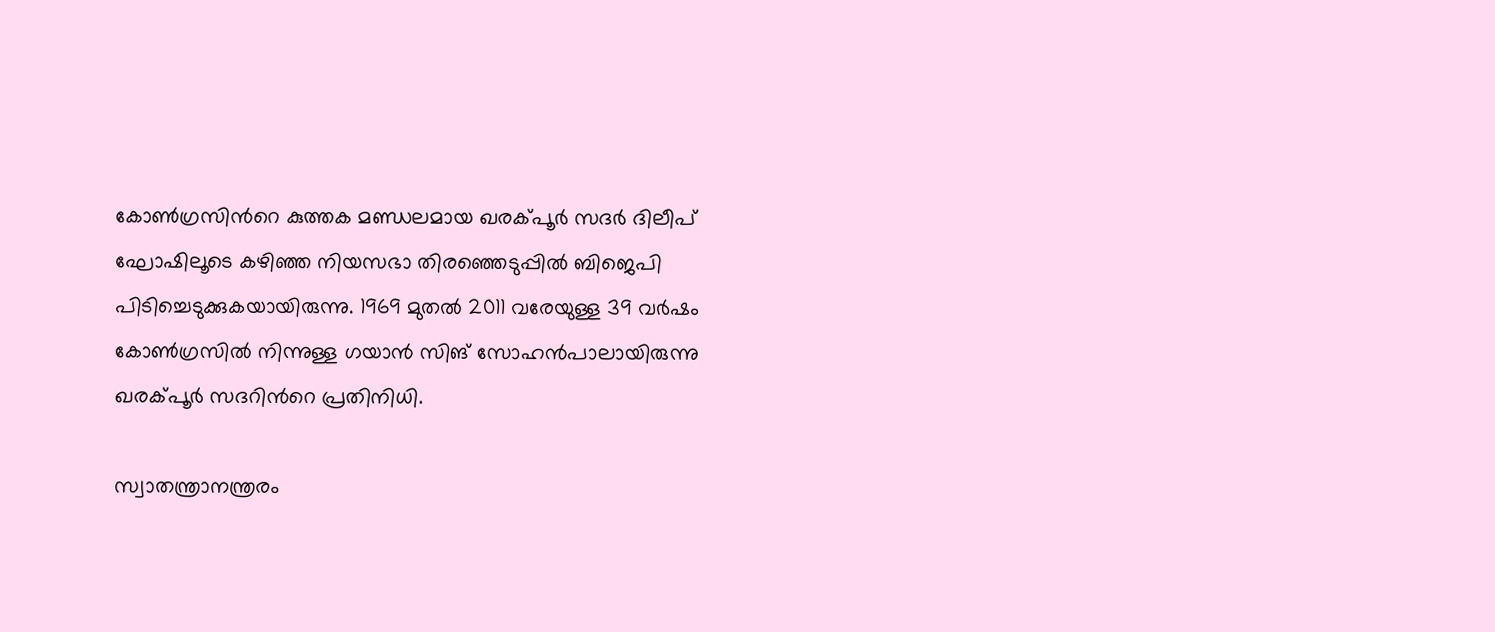കോണ്‍ഗ്രസിന്‍റെ കുത്തക മണ്ഡലമായ ഖരക്പൂര്‍ സദര്‍ ദിലീപ് ഘോഷിലൂടെ കഴിഞ്ഞ നിയസഭാ തിരഞ്ഞെടുപ്പില്‍ ബിജെപി പിടിച്ചെടുക്കുകയായിരുന്നു. 1969 മുതല്‍ 2011 വരേയുള്ള 39 വര്‍ഷം കോണ്‍ഗ്രസില്‍ നിന്നുള്ള ഗയാന്‍ സിങ് സോഹന്‍പാലായിരുന്നു ഖരക്പൂര്‍ സദറിന്‍റെ പ്രതിനിധി.

സ്വാതന്ത്രാനന്ത്രരം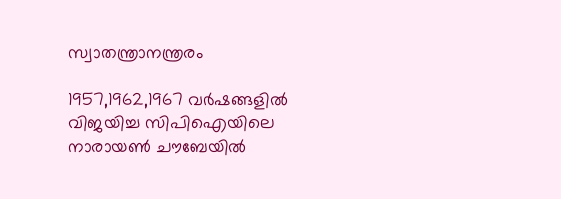സ്വാതന്ത്രാനന്ത്രരം

1957,1962,1967 വര്‍ഷങ്ങളില്‍ വിജയിച്ച സിപിഐയിലെ നാരായണ്‍ ചൗബേയില്‍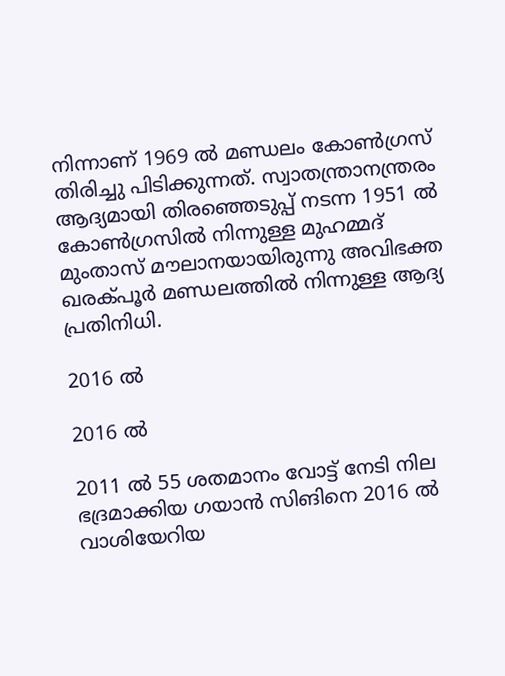നിന്നാണ് 1969 ല്‍ മണ്ഡലം കോണ്‍ഗ്രസ് തിരിച്ചു പിടിക്കുന്നത്. സ്വാതന്ത്രാനന്ത്രരം ആദ്യമായി തിരഞ്ഞെടുപ്പ് നടന്ന 1951 ല്‍ കോണ്‍ഗ്രസില്‍ നിന്നുള്ള മുഹമ്മദ് മുംതാസ് മൗലാനയായിരുന്നു അവിഭക്ത ഖരക്പൂര്‍ മണ്ഡലത്തില്‍ നിന്നുള്ള ആദ്യ പ്രതിനിധി.

2016 ല്‍

2016 ല്‍

2011 ല്‍ 55 ശതമാനം വോട്ട് നേടി നില ഭദ്രമാക്കിയ ഗയാന്‍ സിങിനെ 2016 ല്‍ വാശിയേറിയ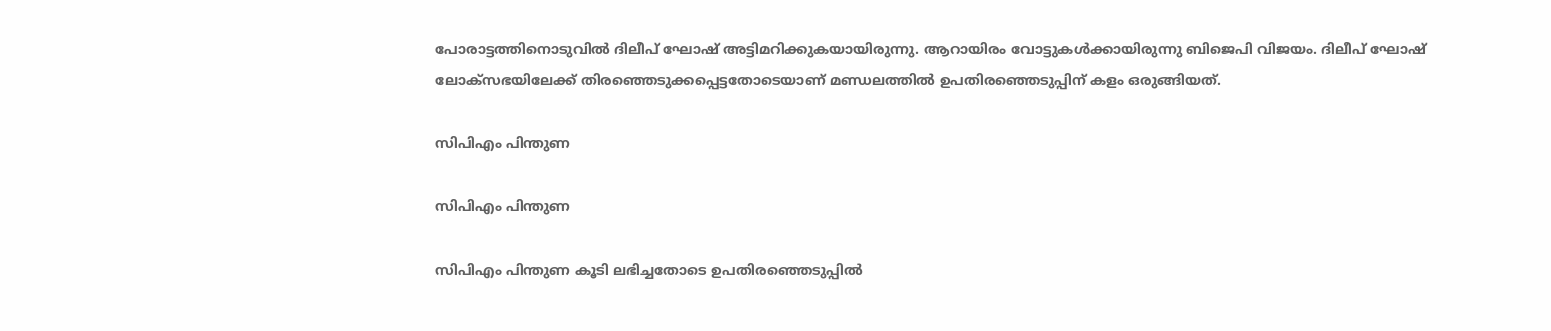പോരാട്ടത്തിനൊടുവില്‍ ദിലീപ് ഘോഷ് അട്ടിമറിക്കുകയായിരുന്നു. ആറായിരം വോട്ടുകള്‍ക്കായിരുന്നു ബിജെപി വിജയം. ദിലീപ് ഘോഷ് ലോക്സഭയിലേക്ക് തിരഞ്ഞെടുക്കപ്പെട്ടതോടെയാണ് മണ്ഡലത്തില്‍ ഉപതിരഞ്ഞെടുപ്പിന് കളം ഒരുങ്ങിയത്.

സിപിഎം പിന്തുണ

സിപിഎം പിന്തുണ

സിപിഎം പിന്തുണ കൂടി ലഭിച്ചതോടെ ഉപതിരഞ്ഞെടുപ്പില്‍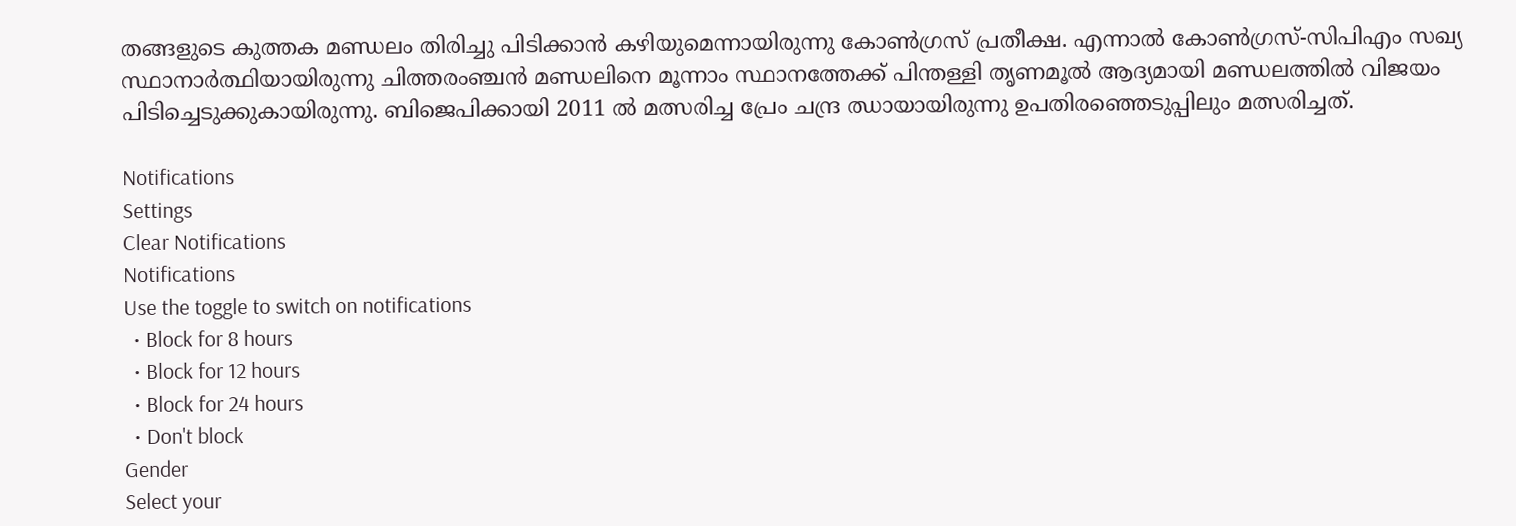തങ്ങളുടെ കുത്തക മണ്ഡലം തിരിച്ചു പിടിക്കാന്‍ കഴിയുമെന്നായിരുന്നു കോണ്‍ഗ്രസ് പ്രതീക്ഷ. എന്നാല്‍ കോണ്‍ഗ്രസ്-സിപിഎം സഖ്യ സ്ഥാനാര്‍ത്ഥിയായിരുന്നു ചിത്തരംഞ്ചന്‍ മണ്ഡലിനെ മൂന്നാം സ്ഥാനത്തേക്ക് പിന്തള്ളി തൃണമൂല്‍ ആദ്യമായി മണ്ഡലത്തില്‍ വിജയം പിടിച്ചെടുക്കുകായിരുന്നു. ബിജെപിക്കായി 2011 ല്‍ മത്സരിച്ച പ്രേം ചന്ദ്ര ഝായായിരുന്നു ഉപതിരഞ്ഞെടുപ്പിലും മത്സരിച്ചത്.

Notifications
Settings
Clear Notifications
Notifications
Use the toggle to switch on notifications
  • Block for 8 hours
  • Block for 12 hours
  • Block for 24 hours
  • Don't block
Gender
Select your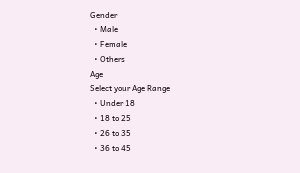Gender
  • Male
  • Female
  • Others
Age
Select your Age Range
  • Under 18
  • 18 to 25
  • 26 to 35
  • 36 to 45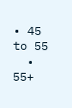• 45 to 55
  • 55+